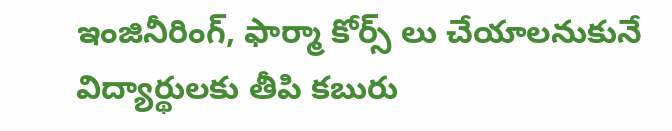ఇంజినీరింగ్, ఫార్మా కోర్స్ లు చేయాలనుకునే విద్యార్థులకు తీపి కబురు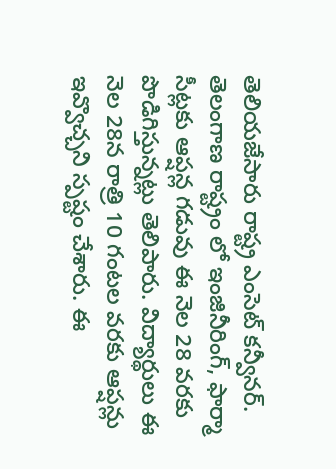తెలియజేసారు రాష్ట్ర ఎంసెట్ కన్వీనర్. తెలంగాణ రాష్ట్రం లో ఇంజినీరింగ్, ఫార్మా సీట్లకు ఆప్షన్ల గడువు ఈ నెల 28 వరకు పొడిగిస్తున్నట్లు తెలిపారు. విద్యార్థులు ఈ నెల 28న రాత్రి 10 గంటల వరకు ఆప్షన్లు ఇవ్వొచ్చని స్పష్టం చేశారు. ఈ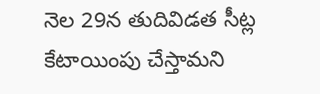నెల 29న తుదివిడత సీట్ల కేటాయింపు చేస్తామని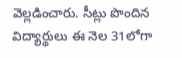వెల్లడించారు. సీట్లు పొందిన విద్యార్థులు ఈ నెల 31లోగా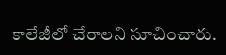కాలేజీలో చేరాలని సూచించారు.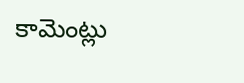కామెంట్లు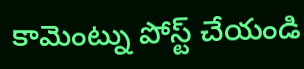కామెంట్ను పోస్ట్ చేయండి